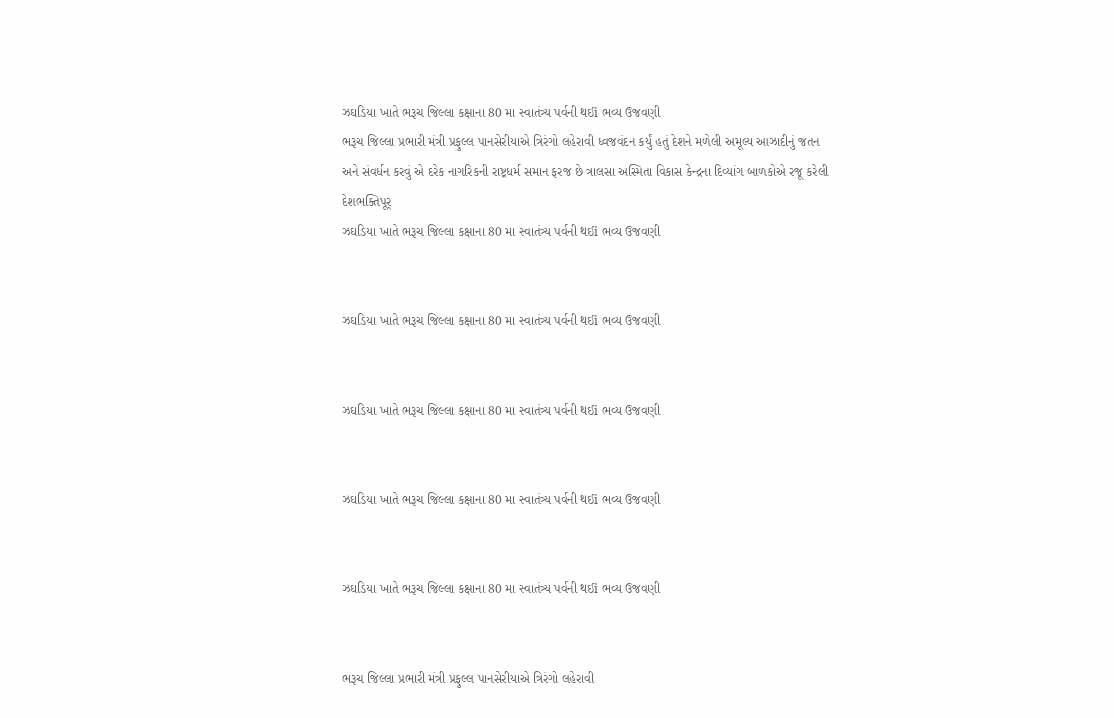ઝઘડિયા ખાતે ભરૂચ જિલ્લા કક્ષાના 80 મા સ્વાતંત્ર્ય પર્વની થઈi ભવ્ય ઉજવણી
ભરૂચ જિલ્લા પ્રભારી મંત્રી પ્રફુલ્લ પાનસેરીયાએ ત્રિરંગો લહેરાવી ધ્વજવંદન કર્યું હતું દેશને મળેલી અમૂલ્ય આઝાદીનું જતન અને સંવર્ધન કરવું એ દરેક નાગરિકની રાષ્ટ્રધર્મ સમાન ફરજ છે ત્રાલસા અસ્મિતા વિકાસ કેન્દ્રના દિવ્યાંગ બાળકોએ રજૂ કરેલી દેશભક્તિપૂર્
ઝઘડિયા ખાતે ભરૂચ જિલ્લા કક્ષાના 80 મા સ્વાતંત્ર્ય પર્વની થઈi ભવ્ય ઉજવણી


ઝઘડિયા ખાતે ભરૂચ જિલ્લા કક્ષાના 80 મા સ્વાતંત્ર્ય પર્વની થઈi ભવ્ય ઉજવણી


ઝઘડિયા ખાતે ભરૂચ જિલ્લા કક્ષાના 80 મા સ્વાતંત્ર્ય પર્વની થઈi ભવ્ય ઉજવણી


ઝઘડિયા ખાતે ભરૂચ જિલ્લા કક્ષાના 80 મા સ્વાતંત્ર્ય પર્વની થઈi ભવ્ય ઉજવણી


ઝઘડિયા ખાતે ભરૂચ જિલ્લા કક્ષાના 80 મા સ્વાતંત્ર્ય પર્વની થઈi ભવ્ય ઉજવણી


ભરૂચ જિલ્લા પ્રભારી મંત્રી પ્રફુલ્લ પાનસેરીયાએ ત્રિરંગો લહેરાવી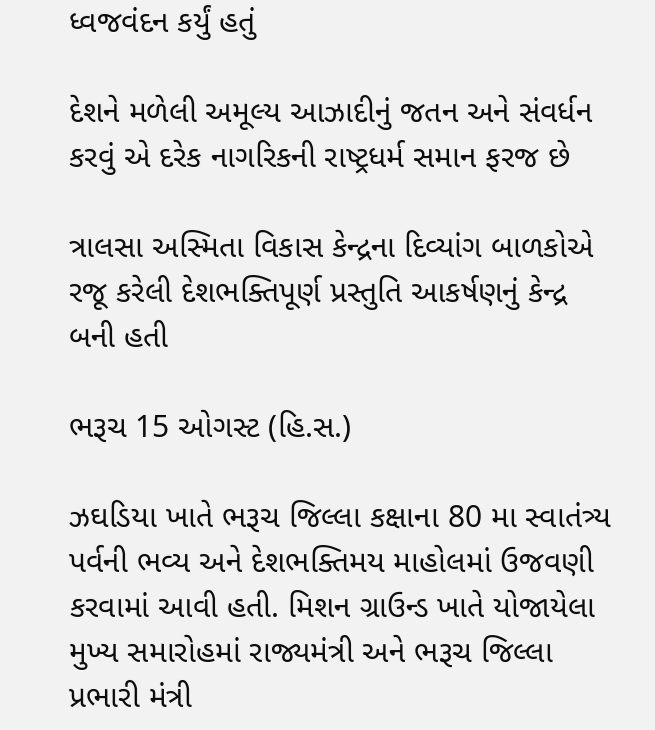ધ્વજવંદન કર્યું હતું

દેશને મળેલી અમૂલ્ય આઝાદીનું જતન અને સંવર્ધન કરવું એ દરેક નાગરિકની રાષ્ટ્રધર્મ સમાન ફરજ છે

ત્રાલસા અસ્મિતા વિકાસ કેન્દ્રના દિવ્યાંગ બાળકોએ રજૂ કરેલી દેશભક્તિપૂર્ણ પ્રસ્તુતિ આકર્ષણનું કેન્દ્ર બની હતી

ભરૂચ 15 ઓગસ્ટ (હિ.સ.)

ઝઘડિયા ખાતે ભરૂચ જિલ્લા કક્ષાના 80 મા સ્વાતંત્ર્ય પર્વની ભવ્ય અને દેશભક્તિમય માહોલમાં ઉજવણી કરવામાં આવી હતી. મિશન ગ્રાઉન્ડ ખાતે યોજાયેલા મુખ્ય સમારોહમાં રાજ્યમંત્રી અને ભરૂચ જિલ્લા પ્રભારી મંત્રી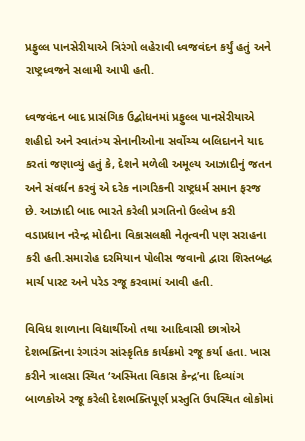પ્રફુલ્લ પાનસેરીયાએ ત્રિરંગો લહેરાવી ધ્વજવંદન કર્યું હતું અને રાષ્ટ્રધ્વજને સલામી આપી હતી.

ધ્વજવંદન બાદ પ્રાસંગિક ઉદ્બોધનમાં પ્રફુલ્લ પાનસેરીયાએ શહીદો અને સ્વાતંત્ર્ય સેનાનીઓના સર્વોચ્ચ બલિદાનને યાદ કરતાં જણાવ્યું હતું કે, દેશને મળેલી અમૂલ્ય આઝાદીનું જતન અને સંવર્ધન કરવું એ દરેક નાગરિકની રાષ્ટ્રધર્મ સમાન ફરજ છે. આઝાદી બાદ ભારતે કરેલી પ્રગતિનો ઉલ્લેખ કરી વડાપ્રધાન નરેન્દ્ર મોદીના વિકાસલક્ષી નેતૃત્વની પણ સરાહના કરી હતી.સમારોહ દરમિયાન પોલીસ જવાનો દ્વારા શિસ્તબદ્ધ માર્ચ પાસ્ટ અને પરેડ રજૂ કરવામાં આવી હતી.

વિવિધ શાળાના વિદ્યાર્થીઓ તથા આદિવાસી છાત્રોએ દેશભક્તિના રંગારંગ સાંસ્કૃતિક કાર્યક્રમો રજૂ કર્યા હતા. ખાસ કરીને ત્રાલસા સ્થિત ‘અસ્મિતા વિકાસ કેન્દ્ર’ના દિવ્યાંગ બાળકોએ રજૂ કરેલી દેશભક્તિપૂર્ણ પ્રસ્તુતિ ઉપસ્થિત લોકોમાં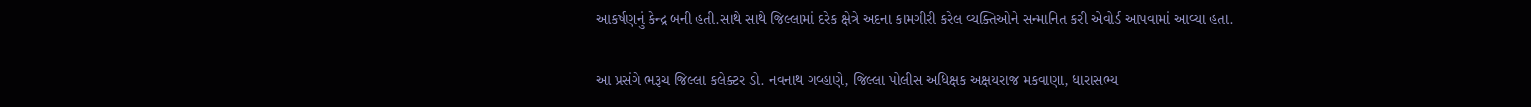આકર્ષણનું કેન્દ્ર બની હતી.સાથે સાથે જિલ્લામાં દરેક ક્ષેત્રે અદના કામગીરી કરેલ વ્યક્તિઓને સન્માનિત કરી એવોર્ડ આપવામાં આવ્યા હતા.

આ પ્રસંગે ભરૂચ જિલ્લા કલેક્ટર ડો. નવનાથ ગવ્હાણે, જિલ્લા પોલીસ અધિક્ષક અક્ષયરાજ મકવાણા, ધારાસભ્ય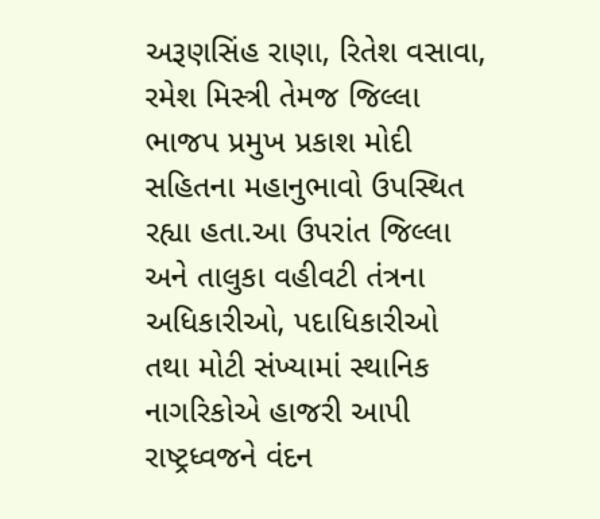અરૂણસિંહ રાણા, રિતેશ વસાવા, રમેશ મિસ્ત્રી તેમજ જિલ્લા ભાજપ પ્રમુખ પ્રકાશ મોદી સહિતના મહાનુભાવો ઉપસ્થિત રહ્યા હતા.આ ઉપરાંત જિલ્લા અને તાલુકા વહીવટી તંત્રના અધિકારીઓ, પદાધિકારીઓ તથા મોટી સંખ્યામાં સ્થાનિક નાગરિકોએ હાજરી આપી રાષ્ટ્રધ્વજને વંદન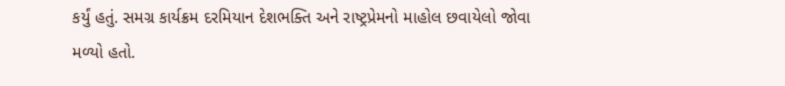કર્યું હતું. સમગ્ર કાર્યક્રમ દરમિયાન દેશભક્તિ અને રાષ્ટ્રપ્રેમનો માહોલ છવાયેલો જોવા મળ્યો હતો.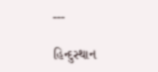---

હિન્દુસ્થાન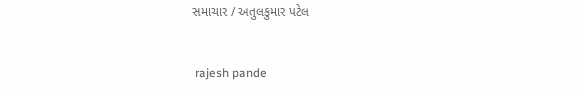સમાચાર / અતુલકુમાર પટેલ


 rajesh pande